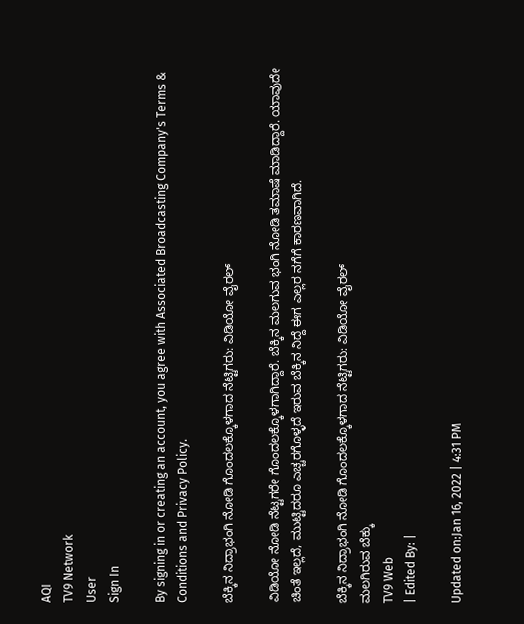AQI
TV9 Network
User
Sign In

By signing in or creating an account, you agree with Associated Broadcasting Company's Terms & Conditions and Privacy Policy.

ಬೆಕ್ಕಿನ ನಿದ್ರಾಭಂಗಿ ನೋಡಿ ಗೊಂದಲಕ್ಕೊಳಗಾದ ನೆಟ್ಟಿಗರು: ವಿಡಿಯೋ ವೈರಲ್

ವಿಡಿಯೋ ನೋಡಿ ನೆಟ್ಟಗರೇ ಗೊಂದಲಕ್ಕೊಳಗಾಗಿದ್ದಾರೆ. ಬೆಕ್ಕಿನ ಮಲಗುವ ಭಂಗಿ ನೋಡಿ ತಮಾಷೆ ಮಾಡಿದ್ದಾರೆ. ಯಾವುದೇ ಚಿಂತೆ ಇಲ್ಲದೆ, ಮುಟ್ಟಿದರೂ ಎಚ್ಚರಗೊಳ್ಳದೆ ಇರುವ ಬೆಕ್ಕಿನ ನಿದ್ದೆ ಈಗ ಎಲ್ಲರ ನಗೆಗೆ ಕಾರಣವಾಗಿದೆ.

ಬೆಕ್ಕಿನ ನಿದ್ರಾಭಂಗಿ ನೋಡಿ ಗೊಂದಲಕ್ಕೊಳಗಾದ ನೆಟ್ಟಿಗರು: ವಿಡಿಯೋ ವೈರಲ್
ಮಲಗಿರುವ ಬೆಕ್ಕು
TV9 Web
| Edited By: |

Updated on:Jan 16, 2022 | 4:31 PM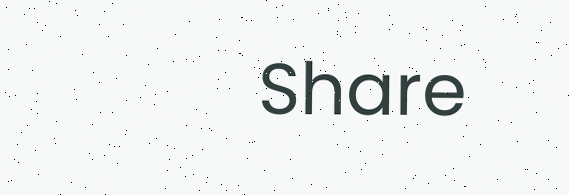Share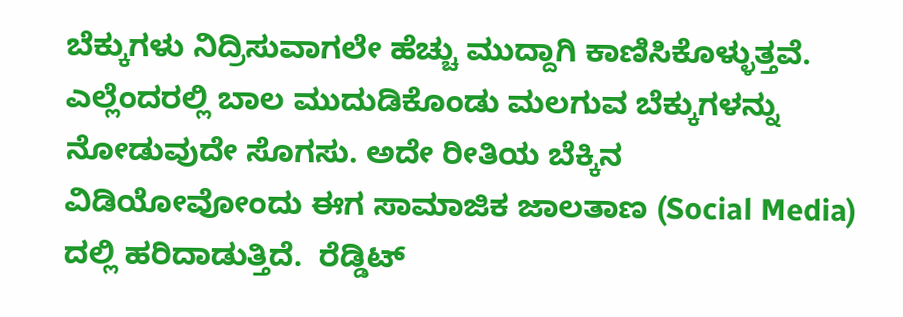ಬೆಕ್ಕುಗಳು ನಿದ್ರಿಸುವಾಗಲೇ ಹೆಚ್ಚು ಮುದ್ದಾಗಿ ಕಾಣಿಸಿಕೊಳ್ಳುತ್ತವೆ. ಎಲ್ಲೆಂದರಲ್ಲಿ ಬಾಲ ಮುದುಡಿಕೊಂಡು ಮಲಗುವ ಬೆಕ್ಕುಗಳನ್ನು ನೋಡುವುದೇ ಸೊಗಸು. ಅದೇ ರೀತಿಯ ಬೆಕ್ಕಿನ ವಿಡಿಯೋವೋಂದು ಈಗ ಸಾಮಾಜಿಕ ಜಾಲತಾಣ (Social Media) ದಲ್ಲಿ ಹರಿದಾಡುತ್ತಿದೆ.  ರೆಡ್ಡಿಟ್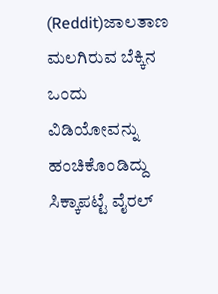(Reddit)ಜಾಲತಾಣ ಮಲಗಿರುವ ಬೆಕ್ಕಿನ ಒಂದು ವಿಡಿಯೋವನ್ನು ಹಂಚಿಕೊಂಡಿದ್ದು ಸಿಕ್ಕಾಪಟ್ಟೆ ವೈರಲ್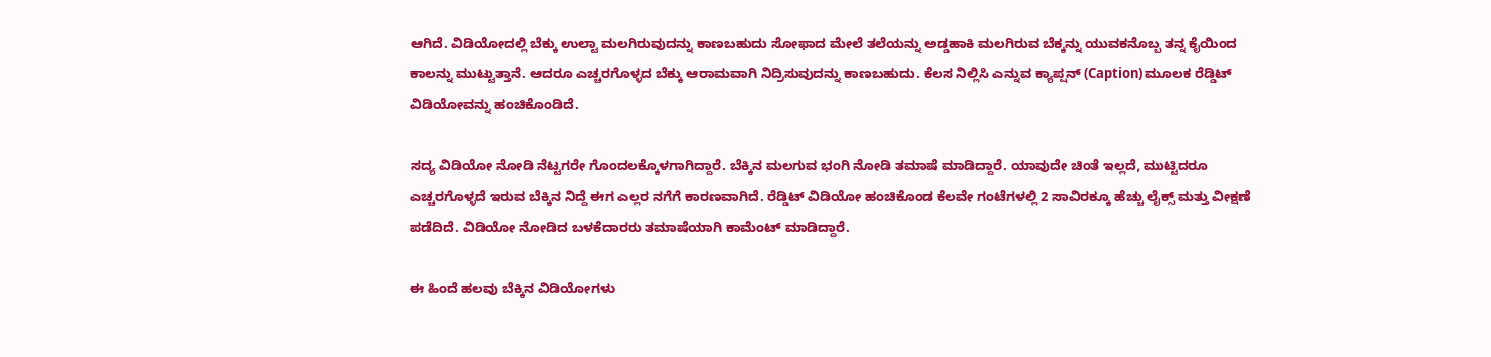ಆಗಿದೆ. ವಿಡಿಯೋದಲ್ಲಿ ಬೆಕ್ಕು ಉಲ್ಟಾ ಮಲಗಿರುವುದನ್ನು ಕಾಣಬಹುದು ಸೋಫಾದ ಮೇಲೆ ತಲೆಯನ್ನು ಅಡ್ಡಹಾಕಿ ಮಲಗಿರುವ ಬೆಕ್ಕನ್ನು ಯುವಕನೊಬ್ಬ ತನ್ನ ಕೈಯಿಂದ  ಕಾಲನ್ನು ಮುಟ್ಟುತ್ತಾನೆ. ಆದರೂ ಎಚ್ಚರಗೊಳ್ಳದ ಬೆಕ್ಕು ಆರಾಮವಾಗಿ ನಿದ್ರಿಸುವುದನ್ನು ಕಾಣಬಹುದು. ಕೆಲಸ ನಿಲ್ಲಿಸಿ ಎನ್ನುವ ಕ್ಯಾಪ್ಷನ್ (Caption) ಮೂಲಕ ರೆಡ್ಡಿಟ್ ವಿಡಿಯೋವನ್ನು ಹಂಚಿಕೊಂಡಿದೆ.

ಸದ್ಯ ವಿಡಿಯೋ ನೋಡಿ ನೆಟ್ಟಗರೇ ಗೊಂದಲಕ್ಕೊಳಗಾಗಿದ್ದಾರೆ. ಬೆಕ್ಕಿನ ಮಲಗುವ ಭಂಗಿ ನೋಡಿ ತಮಾಷೆ ಮಾಡಿದ್ದಾರೆ. ಯಾವುದೇ ಚಿಂತೆ ಇಲ್ಲದೆ, ಮುಟ್ಟಿದರೂ ಎಚ್ಚರಗೊಳ್ಳದೆ ಇರುವ ಬೆಕ್ಕಿನ ನಿದ್ದೆ ಈಗ ಎಲ್ಲರ ನಗೆಗೆ ಕಾರಣವಾಗಿದೆ. ರೆಡ್ಡಿಟ್ ವಿಡಿಯೋ ಹಂಚಿಕೊಂಡ ಕೆಲವೇ ಗಂಟೆಗಳಲ್ಲಿ 2 ಸಾವಿರಕ್ಕೂ ಹೆಚ್ಚು ಲೈಕ್ಸ್ ಮತ್ತು ವೀಕ್ಷಣೆ ಪಡೆದಿದೆ. ವಿಡಿಯೋ ನೋಡಿದ ಬಳಕೆದಾರರು ತಮಾಷೆಯಾಗಿ ಕಾಮೆಂಟ್ ಮಾಡಿದ್ದಾರೆ.

ಈ ಹಿಂದೆ ಹಲವು ಬೆಕ್ಕಿನ ವಿಡಿಯೋಗಳು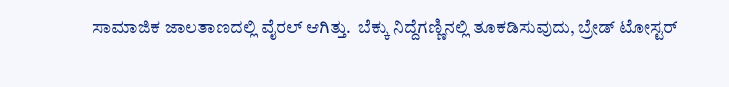ಸಾಮಾಜಿಕ ಜಾಲತಾಣದಲ್ಲಿ ವೈರಲ್ ಆಗಿತ್ತು.  ಬೆಕ್ಕು ನಿದ್ದೆಗಣ್ಣಿನಲ್ಲಿ ತೂಕಡಿಸುವುದು, ಬ್ರೇಡ್ ಟೋಸ್ಟರ್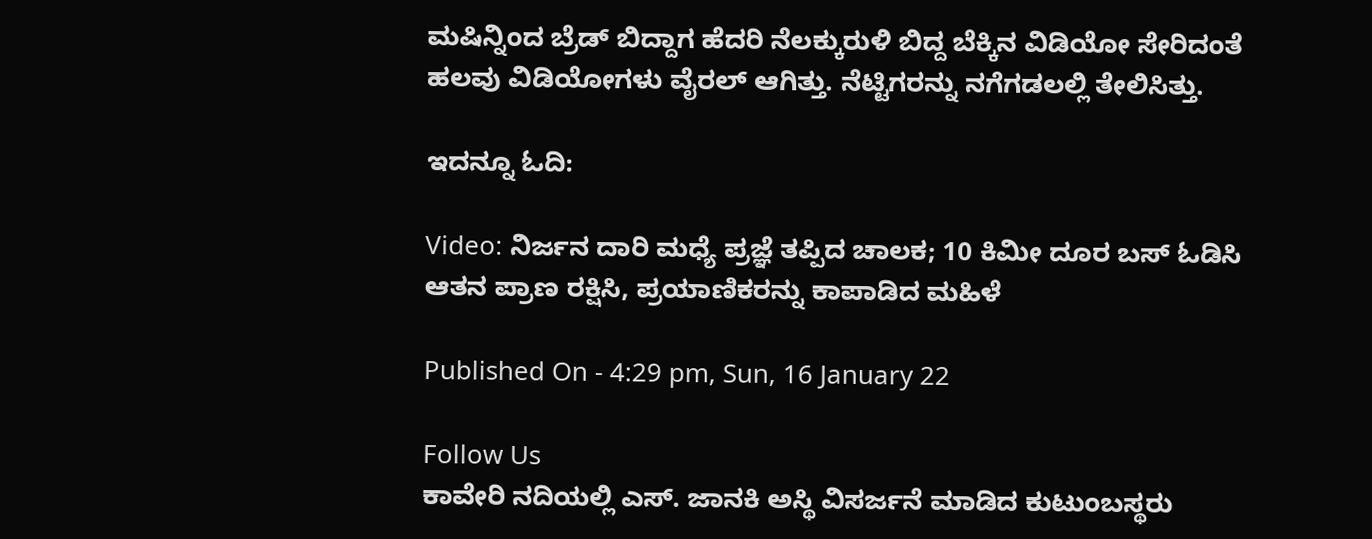ಮಷಿನ್ನಿಂದ ಬ್ರೆಡ್ ಬಿದ್ದಾಗ ಹೆದರಿ ನೆಲಕ್ಕುರುಳಿ ಬಿದ್ದ ಬೆಕ್ಕಿನ ವಿಡಿಯೋ ಸೇರಿದಂತೆ ಹಲವು ವಿಡಿಯೋಗಳು ವೈರಲ್ ಆಗಿತ್ತು. ನೆಟ್ಟಿಗರನ್ನು ನಗೆಗಡಲಲ್ಲಿ ತೇಲಿಸಿತ್ತು.

ಇದನ್ನೂ ಓದಿ:

Video: ನಿರ್ಜನ ದಾರಿ ಮಧ್ಯೆ ಪ್ರಜ್ಞೆ ತಪ್ಪಿದ ಚಾಲಕ; 10 ಕಿಮೀ ದೂರ ಬಸ್ ಓಡಿಸಿ ಆತನ ಪ್ರಾಣ ರಕ್ಷಿಸಿ, ಪ್ರಯಾಣಿಕರನ್ನು ಕಾಪಾಡಿದ ಮಹಿಳೆ

Published On - 4:29 pm, Sun, 16 January 22

Follow Us
ಕಾವೇರಿ ನದಿಯಲ್ಲಿ ಎಸ್. ಜಾನಕಿ ಅಸ್ಥಿ ವಿಸರ್ಜನೆ ಮಾಡಿದ ಕುಟುಂಬಸ್ಥರು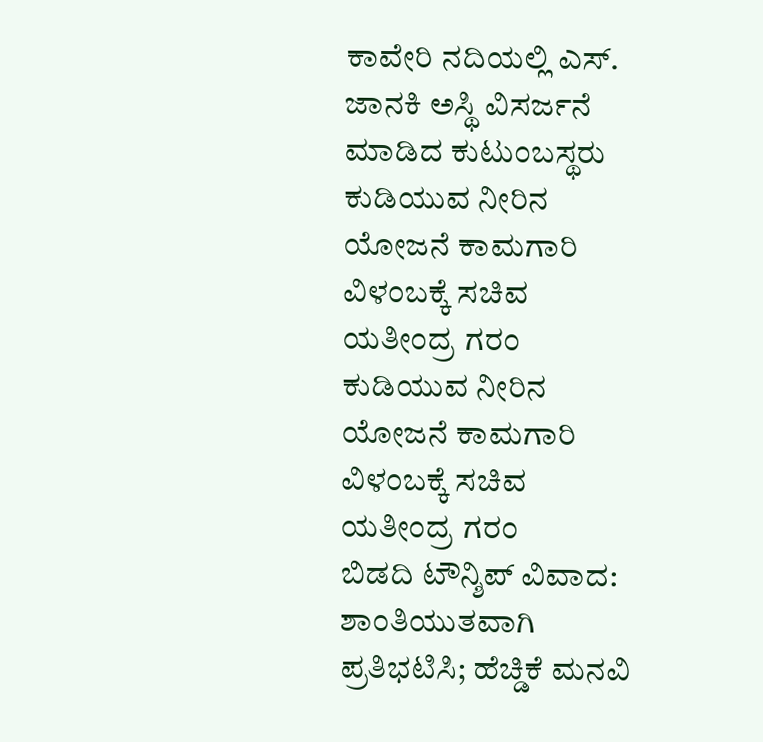ಕಾವೇರಿ ನದಿಯಲ್ಲಿ ಎಸ್. ಜಾನಕಿ ಅಸ್ಥಿ ವಿಸರ್ಜನೆ ಮಾಡಿದ ಕುಟುಂಬಸ್ಥರು
ಕುಡಿಯುವ ನೀರಿನ ಯೋಜನೆ ಕಾಮಗಾರಿ ವಿಳಂಬಕ್ಕೆ ಸಚಿವ ಯತೀಂದ್ರ ಗರಂ
ಕುಡಿಯುವ ನೀರಿನ ಯೋಜನೆ ಕಾಮಗಾರಿ ವಿಳಂಬಕ್ಕೆ ಸಚಿವ ಯತೀಂದ್ರ ಗರಂ
ಬಿಡದಿ ಟೌನ್ಶಿಪ್ ವಿವಾದ: ಶಾಂತಿಯುತವಾಗಿ ಪ್ರತಿಭಟಿಸಿ; ಹೆಚ್ಡಿಕೆ ಮನವಿ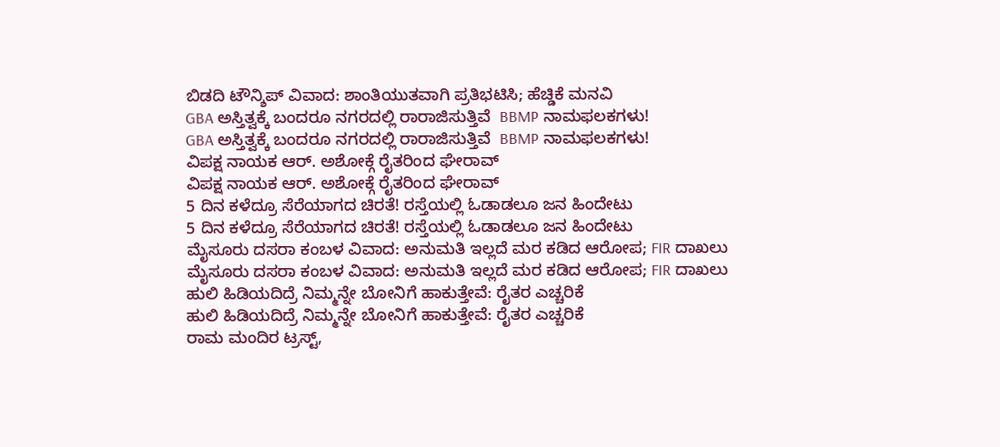ಬಿಡದಿ ಟೌನ್ಶಿಪ್ ವಿವಾದ: ಶಾಂತಿಯುತವಾಗಿ ಪ್ರತಿಭಟಿಸಿ; ಹೆಚ್ಡಿಕೆ ಮನವಿ
GBA ಅಸ್ತಿತ್ವಕ್ಕೆ ಬಂದರೂ ನಗರದಲ್ಲಿ ರಾರಾಜಿಸುತ್ತಿವೆ  BBMP ನಾಮಫಲಕಗಳು!
GBA ಅಸ್ತಿತ್ವಕ್ಕೆ ಬಂದರೂ ನಗರದಲ್ಲಿ ರಾರಾಜಿಸುತ್ತಿವೆ  BBMP ನಾಮಫಲಕಗಳು!
ವಿಪಕ್ಷ ನಾಯಕ ಆರ್. ಅಶೋಕ್ಗೆ ರೈತರಿಂದ ಘೇರಾವ್
ವಿಪಕ್ಷ ನಾಯಕ ಆರ್. ಅಶೋಕ್ಗೆ ರೈತರಿಂದ ಘೇರಾವ್
5 ದಿನ ಕಳೆದ್ರೂ ಸೆರೆಯಾಗದ ಚಿರತೆ! ರಸ್ತೆಯಲ್ಲಿ ಓಡಾಡಲೂ ಜನ ಹಿಂದೇಟು
5 ದಿನ ಕಳೆದ್ರೂ ಸೆರೆಯಾಗದ ಚಿರತೆ! ರಸ್ತೆಯಲ್ಲಿ ಓಡಾಡಲೂ ಜನ ಹಿಂದೇಟು
ಮೈಸೂರು ದಸರಾ ಕಂಬಳ ವಿವಾದ: ಅನುಮತಿ ಇಲ್ಲದೆ ಮರ‌ ಕಡಿದ ಆರೋಪ; FIR ದಾಖಲು
ಮೈಸೂರು ದಸರಾ ಕಂಬಳ ವಿವಾದ: ಅನುಮತಿ ಇಲ್ಲದೆ ಮರ‌ ಕಡಿದ ಆರೋಪ; FIR ದಾಖಲು
ಹುಲಿ ಹಿಡಿಯದಿದ್ರೆ ನಿಮ್ಮನ್ನೇ ಬೋನಿಗೆ ಹಾಕುತ್ತೇವೆ: ರೈತರ ಎಚ್ಚರಿಕೆ
ಹುಲಿ ಹಿಡಿಯದಿದ್ರೆ ನಿಮ್ಮನ್ನೇ ಬೋನಿಗೆ ಹಾಕುತ್ತೇವೆ: ರೈತರ ಎಚ್ಚರಿಕೆ
ರಾಮ ಮಂದಿರ ಟ್ರಸ್ಟ್,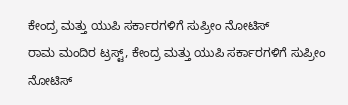ಕೇಂದ್ರ ಮತ್ತು ಯುಪಿ ಸರ್ಕಾರಗಳಿಗೆ ಸುಪ್ರೀಂ ನೋಟಿಸ್
ರಾಮ ಮಂದಿರ ಟ್ರಸ್ಟ್, ಕೇಂದ್ರ ಮತ್ತು ಯುಪಿ ಸರ್ಕಾರಗಳಿಗೆ ಸುಪ್ರೀಂ ನೋಟಿಸ್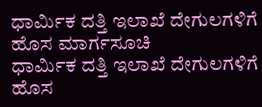ಧಾರ್ಮಿಕ ದತ್ತಿ ಇಲಾಖೆ ದೇಗುಲಗಳಿಗೆ ಹೊಸ ಮಾರ್ಗಸೂಚಿ
ಧಾರ್ಮಿಕ ದತ್ತಿ ಇಲಾಖೆ ದೇಗುಲಗಳಿಗೆ ಹೊಸ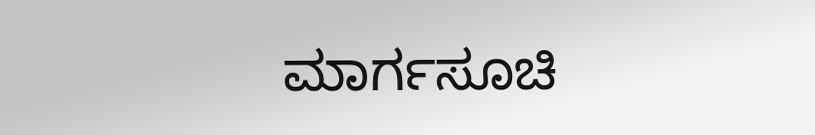ಮಾರ್ಗಸೂಚಿ